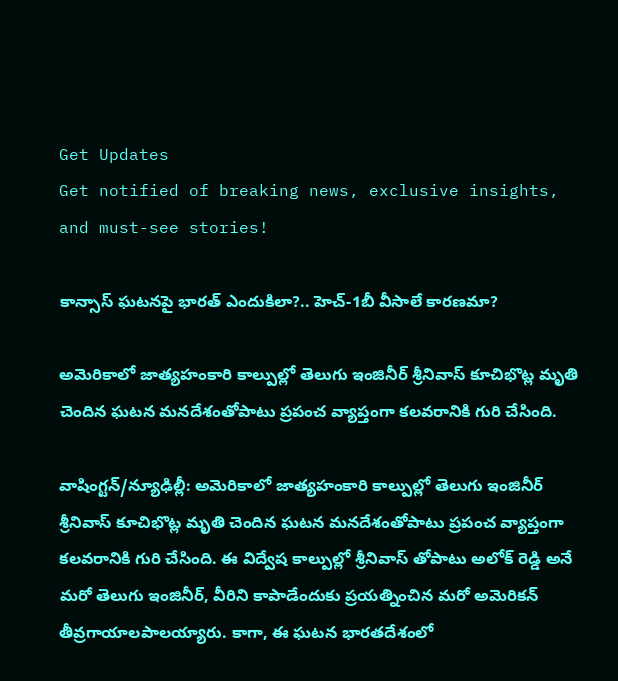Get Updates
Get notified of breaking news, exclusive insights, and must-see stories!

కాన్సాస్ ఘటనపై భారత్ ఎందుకిలా?.. హెచ్-1బీ వీసాలే కారణమా?

అమెరికాలో జాత్యహంకారి కాల్పుల్లో తెలుగు ఇంజినీర్ శ్రీనివాస్ కూచిభొట్ల మృతి చెందిన ఘటన మనదేశంతోపాటు ప్రపంచ వ్యాప్తంగా కలవరానికి గురి చేసింది.

వాషింగ్టన్/న్యూఢిల్లీ: అమెరికాలో జాత్యహంకారి కాల్పుల్లో తెలుగు ఇంజినీర్ శ్రీనివాస్ కూచిభొట్ల మృతి చెందిన ఘటన మనదేశంతోపాటు ప్రపంచ వ్యాప్తంగా కలవరానికి గురి చేసింది. ఈ విద్వేష కాల్పుల్లో శ్రీనివాస్ తోపాటు అలోక్ రెడ్డి అనే మరో తెలుగు ఇంజినీర్, వీరిని కాపాడేందుకు ప్రయత్నించిన మరో అమెరికన్ తీవ్రగాయాలపాలయ్యారు. కాగా, ఈ ఘటన భారతదేశంలో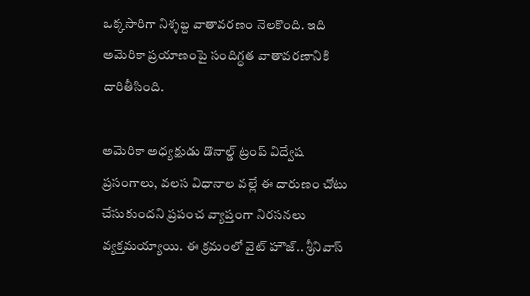ఒక్కసారిగా నిశ్శబ్ద వాతావరణం నెలకొంది. ఇది అమెరికా ప్రయాణంపై సందిగ్ధత వాతావరణానికి దారితీసింది.

అమెరికా అధ్యక్షుడు డొనాల్డ్ ట్రంప్ విద్వేష ప్రసంగాలు, వలస విధానాల వల్లే ఈ దారుణం చోటు చేసుకుందని ప్రపంచ వ్యాప్తంగా నిరసనలు వ్యక్తమయ్యాయి. ఈ క్రమంలో వైట్ హౌజ్.. శ్రీనివాస్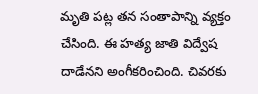మృతి పట్ల తన సంతాపాన్ని వ్యక్తం చేసింది. ఈ హత్య జాతి విద్వేష దాడేనని అంగీకరించింది. చివరకు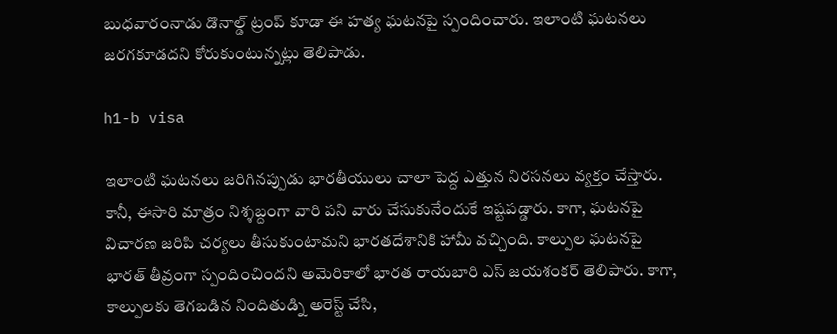బుధవారంనాడు డొనాల్డ్ ట్రంప్ కూడా ఈ హత్య ఘటనపై స్పందించారు. ఇలాంటి ఘటనలు జరగకూడదని కోరుకుంటున్నట్లు తెలిపాడు.

h1-b visa

ఇలాంటి ఘటనలు జరిగినప్పుడు భారతీయులు చాలా పెద్ద ఎత్తున నిరసనలు వ్యక్తం చేస్తారు. కానీ, ఈసారి మాత్రం నిశ్శబ్దంగా వారి పని వారు చేసుకునేందుకే ఇష్టపడ్డారు. కాగా, ఘటనపై విచారణ జరిపి చర్యలు తీసుకుంటామని భారతదేశానికి హామీ వచ్చింది. కాల్పుల ఘటనపై భారత్ తీవ్రంగా స్పందించిందని అమెరికాలో భారత రాయబారి ఎస్ జయశంకర్ తెలిపారు. కాగా, కాల్పులకు తెగబడిన నిందితుడ్ని అరెస్ట్ చేసి,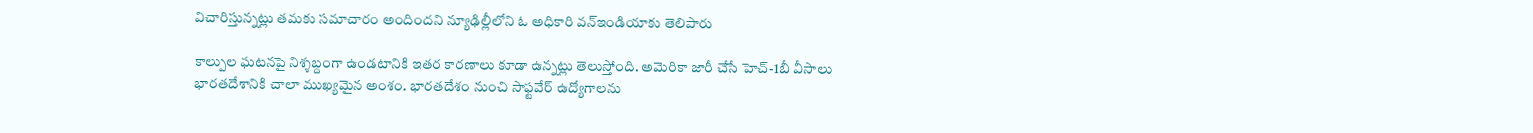విచారిస్తున్నట్లు తమకు సమాచారం అందిందని న్యూఢిల్లీలోని ఓ అధికారి వన్ఇండియాకు తెలిపారు

కాల్పుల ఘటనపై నిశ్శబ్దంగా ఉండటానికి ఇతర కారణాలు కూడా ఉన్నట్లు తెలుస్తోంది. అమెరికా జారీ చేసే హెచ్-1బీ వీసాలు భారతదేశానికి చాలా ముఖ్యమైన అంశం. భారతదేశం నుంచి సాఫ్ట‌వేర్ ఉద్యోగాలను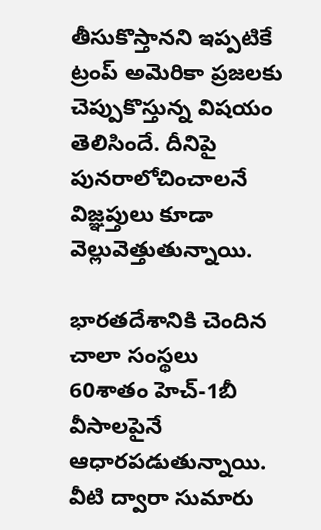తీసుకొస్తానని ఇప్పటికే ట్రంప్ అమెరికా ప్రజలకు చెప్పుకొస్తున్న విషయం తెలిసిందే. దీనిపై పునరాలోచించాలనే విజ్ఞప్తులు కూడా వెల్లువెత్తుతున్నాయి.

భారతదేశానికి చెందిన చాలా సంస్థలు 60శాతం హెచ్-1బీ వీసాలపైనే ఆధారపడుతున్నాయి. వీటి ద్వారా సుమారు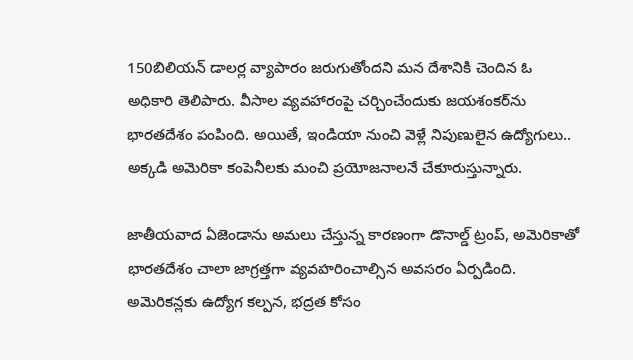150బిలియన్ డాలర్ల వ్యాపారం జరుగుతోందని మన దేశానికి చెందిన ఓ అధికారి తెలిపారు. వీసాల వ్యవహారంపై చర్చించేందుకు జయశంకర్‌ను భారతదేశం పంపింది. అయితే, ఇండియా నుంచి వెళ్లే నిపుణులైన ఉద్యోగులు.. అక్కడి అమెరికా కంపెనీలకు మంచి ప్రయోజనాలనే చేకూరుస్తున్నారు.

జాతీయవాద ఏజెండాను అమలు చేస్తున్న కారణంగా డొనాల్డ్ ట్రంప్‌, అమెరికాతో భారతదేశం చాలా జాగ్రత్తగా వ్యవహరించాల్సిన అవసరం ఏర్పడింది. అమెరికన్లకు ఉద్యోగ కల్పన, భద్రత కోసం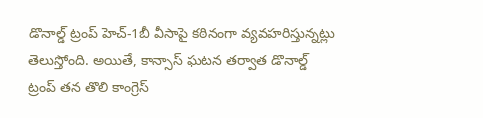డొనాల్డ్ ట్రంప్ హెచ్-1బీ వీసాపై కఠినంగా వ్యవహరిస్తున్నట్లు తెలుస్తోంది. అయితే, కాన్సాస్ ఘటన తర్వాత డొనాల్డ్ ట్రంప్ తన తొలి కాంగ్రెస్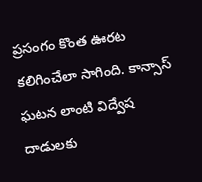ప్రసంగం కొంత ఊరట కలిగించేలా సాగింది. కాన్సాస్ ఘటన లాంటి విద్వేష దాడులకు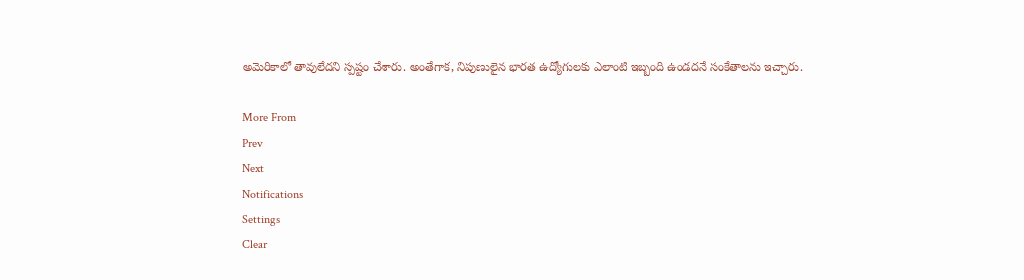అమెరికాలో తావులేదని స్పష్టం చేశారు. అంతేగాక, నిపుణులైన భారత ఉద్యోగులకు ఎలాంటి ఇబ్బంది ఉండదనే సంకేతాలను ఇచ్చారు.

More From
Prev
Next
Notifications
Settings
Clear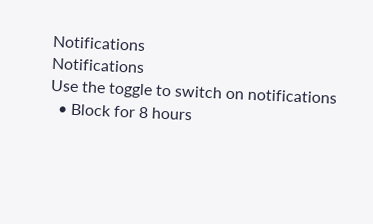Notifications
Notifications
Use the toggle to switch on notifications
  • Block for 8 hours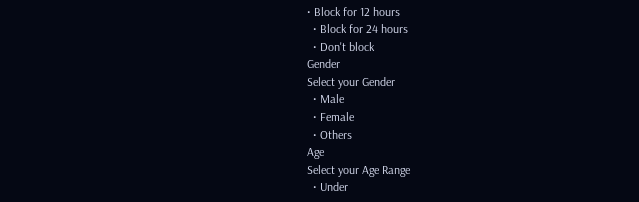• Block for 12 hours
  • Block for 24 hours
  • Don't block
Gender
Select your Gender
  • Male
  • Female
  • Others
Age
Select your Age Range
  • Under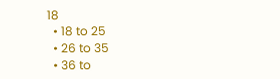18
  • 18 to 25
  • 26 to 35
  • 36 to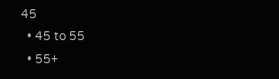45
  • 45 to 55
  • 55+